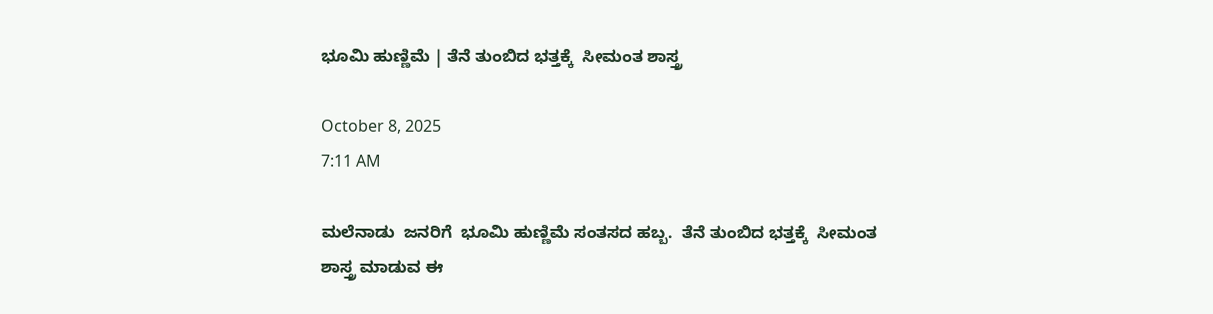ಭೂಮಿ ಹುಣ್ಣಿಮೆ | ತೆನೆ ತುಂಬಿದ ಭತ್ತಕ್ಕೆ  ಸೀಮಂತ ಶಾಸ್ತ್ರ

October 8, 2025
7:11 AM

ಮಲೆನಾಡು  ಜನರಿಗೆ  ಭೂಮಿ ಹುಣ್ಣಿಮೆ ಸಂತಸದ ಹಬ್ಬ.  ತೆನೆ ತುಂಬಿದ ಭತ್ತಕ್ಕೆ  ಸೀಮಂತ ಶಾಸ್ತ್ರ ಮಾಡುವ ಈ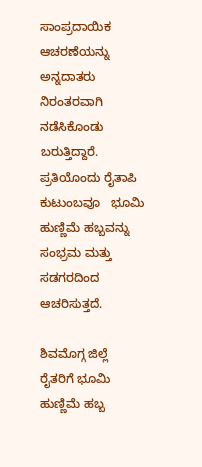ಸಾಂಪ್ರದಾಯಿಕ  ಆಚರಣೆಯನ್ನು  ಅನ್ನದಾತರು  ನಿರಂತರವಾಗಿ  ನಡೆಸಿಕೊಂಡು ಬರುತ್ತಿದ್ದಾರೆ. ಪ್ರತಿಯೊಂದು ರೈತಾಪಿ ಕುಟುಂಬವೂ   ಭೂಮಿ ಹುಣ್ಣಿಮೆ ಹಬ್ಬವನ್ನು  ಸಂಭ್ರಮ ಮತ್ತು ಸಡಗರದಿಂದ  ಆಚರಿಸುತ್ತದೆ.

ಶಿವಮೊಗ್ಗ ಜಿಲ್ಲೆ  ರೈತರಿಗೆ ಭೂಮಿ ಹುಣ್ಣಿಮೆ ಹಬ್ಬ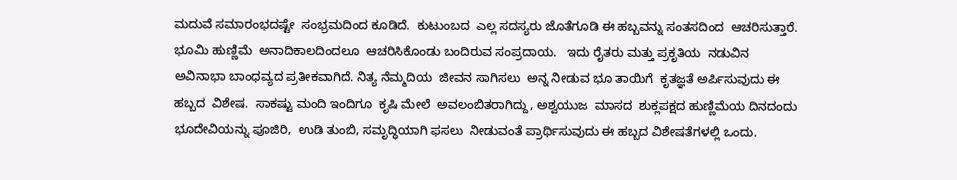ಮದುವೆ ಸಮಾರಂಭದಷ್ಟೇ  ಸಂಭ್ರಮದಿಂದ ಕೂಡಿದೆ.  ಕುಟುಂಬದ  ಎಲ್ಲ ಸದಸ್ಯರು ಜೊತೆಗೂಡಿ ಈ ಹಬ್ಬವನ್ನು ಸಂತಸದಿಂದ  ಆಚರಿಸುತ್ತಾರೆ. ಭೂಮಿ ಹುಣ್ಣಿಮೆ  ಅನಾದಿಕಾಲದಿಂದಲೂ  ಆಚರಿಸಿಕೊಂಡು ಬಂದಿರುವ ಸಂಪ್ರದಾಯ.   ಇದು ರೈತರು ಮತ್ತು ಪ್ರಕೃತಿಯ  ನಡುವಿನ ಅವಿನಾಭಾ ಬಾಂಧವ್ಯದ ಪ್ರತೀಕವಾಗಿದೆ. ನಿತ್ಯ ನೆಮ್ಮದಿಯ  ಜೀವನ ಸಾಗಿಸಲು  ಅನ್ನ ನೀಡುವ ಭೂ ತಾಯಿಗೆ  ಕೃತಜ್ಞತೆ ಅರ್ಪಿಸುವುದು ಈ ಹಬ್ಬದ  ವಿಶೇಷ.  ಸಾಕಷ್ಟು ಮಂದಿ ಇಂದಿಗೂ  ಕೃಷಿ ಮೇಲೆ  ಅವಲಂಬಿತರಾಗಿದ್ದು, ಅಶ್ವಯುಜ  ಮಾಸದ  ಶುಕ್ಲಪಕ್ಷದ ಹುಣ್ಣಿಮೆಯ ದಿನದಂದು ಭೂದೇವಿಯನ್ನು ಪೂಜಿರಿ,  ಉಡಿ ತುಂಬಿ, ಸಮೃದ್ಧಿಯಾಗಿ ಫಸಲು  ನೀಡುವಂತೆ ಪ್ರಾರ್ಥಿಸುವುದು ಈ ಹಬ್ಬದ ವಿಶೇಷತೆಗಳಲ್ಲಿ ಒಂದು.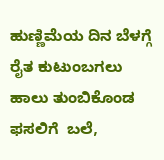ಹುಣ್ಣಿಮೆಯ ದಿನ ಬೆಳಗ್ಗೆ  ರೈತ ಕುಟುಂಬಗಲು ಹಾಲು ತುಂಬಿಕೊಂಡ  ಫಸಲಿಗೆ  ಬಲೆ,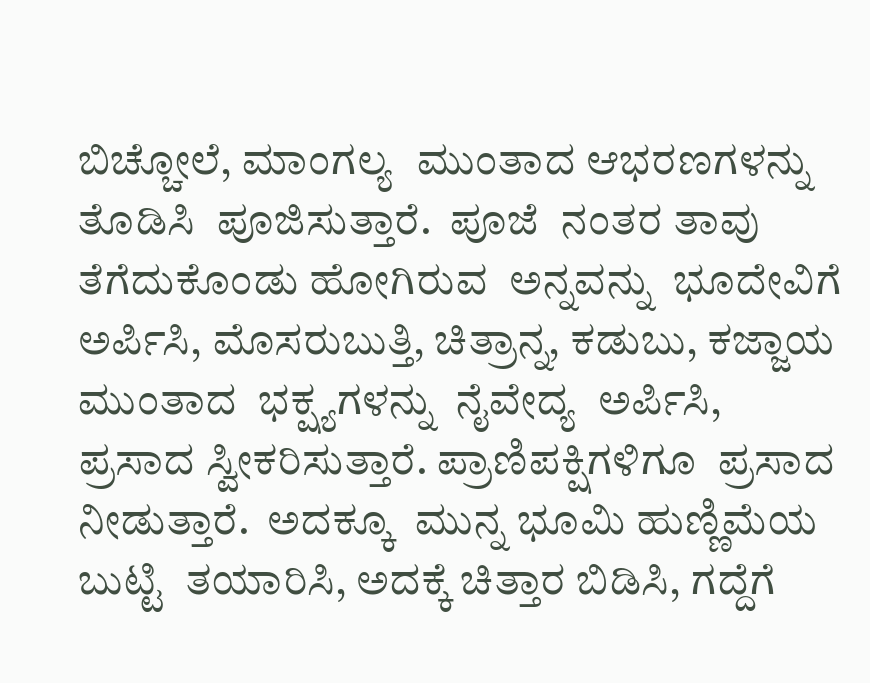ಬಿಚ್ಚೋಲೆ, ಮಾಂಗಲ್ಯ  ಮುಂತಾದ ಆಭರಣಗಳನ್ನು ತೊಡಿಸಿ  ಪೂಜಿಸುತ್ತಾರೆ.  ಪೂಜೆ  ನಂತರ ತಾವು ತೆಗೆದುಕೊಂಡು ಹೋಗಿರುವ  ಅನ್ನವನ್ನು  ಭೂದೇವಿಗೆ ಅರ್ಪಿಸಿ, ಮೊಸರುಬುತ್ತಿ, ಚಿತ್ರಾನ್ನ, ಕಡುಬು, ಕಜ್ಜಾಯ ಮುಂತಾದ  ಭಕ್ಷ್ಯಗಳನ್ನು  ನೈವೇದ್ಯ  ಅರ್ಪಿಸಿ, ಪ್ರಸಾದ ಸ್ವೀಕರಿಸುತ್ತಾರೆ. ಪ್ರಾಣಿಪಕ್ಷಿಗಳಿಗೂ  ಪ್ರಸಾದ ನೀಡುತ್ತಾರೆ.  ಅದಕ್ಕೂ  ಮುನ್ನ ಭೂಮಿ ಹುಣ್ಣಿಮೆಯ ಬುಟ್ಟಿ  ತಯಾರಿಸಿ, ಅದಕ್ಕೆ ಚಿತ್ತಾರ ಬಿಡಿಸಿ, ಗದ್ದೆಗೆ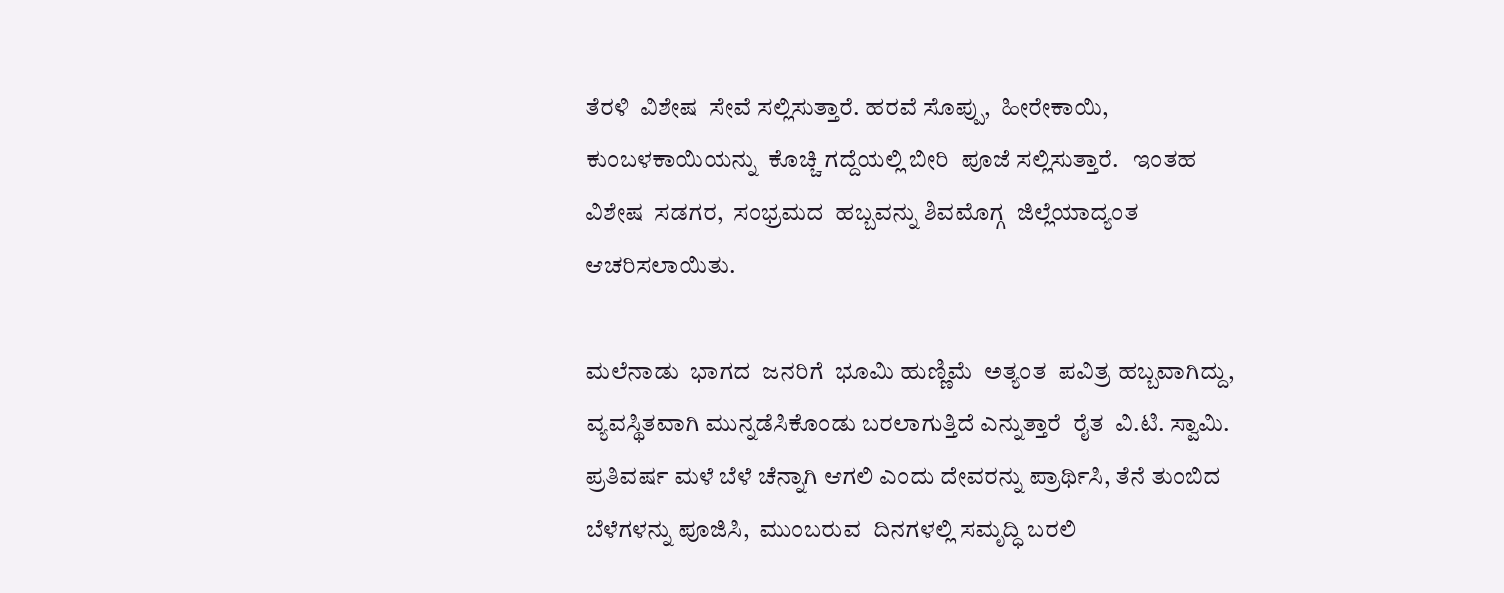ತೆರಳಿ  ವಿಶೇಷ  ಸೇವೆ ಸಲ್ಲಿಸುತ್ತಾರೆ. ಹರವೆ ಸೊಪ್ಪು,  ಹೀರೇಕಾಯಿ,  ಕುಂಬಳಕಾಯಿಯನ್ನು  ಕೊಚ್ಚಿ ಗದ್ದೆಯಲ್ಲಿ ಬೀರಿ  ಪೂಜೆ ಸಲ್ಲಿಸುತ್ತಾರೆ.   ಇಂತಹ ವಿಶೇಷ  ಸಡಗರ,  ಸಂಭ್ರಮದ  ಹಬ್ಬವನ್ನು ಶಿವಮೊಗ್ಗ  ಜಿಲ್ಲೆಯಾದ್ಯಂತ  ಆಚರಿಸಲಾಯಿತು.

ಮಲೆನಾಡು  ಭಾಗದ  ಜನರಿಗೆ  ಭೂಮಿ ಹುಣ್ಣಿಮೆ  ಅತ್ಯಂತ  ಪವಿತ್ರ ಹಬ್ಬವಾಗಿದ್ದು,  ವ್ಯವಸ್ಥಿತವಾಗಿ ಮುನ್ನಡೆಸಿಕೊಂಡು ಬರಲಾಗುತ್ತಿದೆ ಎನ್ನುತ್ತಾರೆ  ರೈತ  ವಿ.ಟಿ. ಸ್ವಾಮಿ. ಪ್ರತಿವರ್ಷ ಮಳೆ ಬೆಳೆ ಚೆನ್ನಾಗಿ ಆಗಲಿ ಎಂದು ದೇವರನ್ನು ಪ್ರಾರ್ಥಿಸಿ, ತೆನೆ ತುಂಬಿದ  ಬೆಳೆಗಳನ್ನು ಪೂಜಿಸಿ,  ಮುಂಬರುವ  ದಿನಗಳಲ್ಲಿ ಸಮೃದ್ಧಿ ಬರಲಿ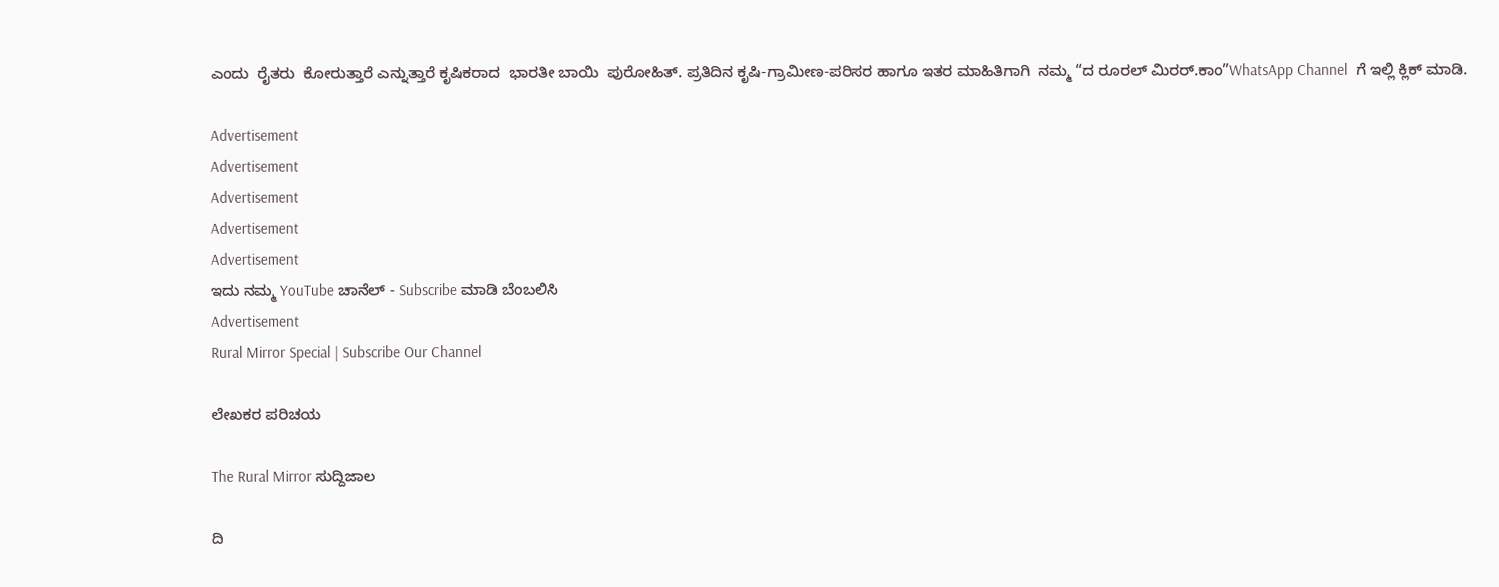ಎಂದು  ರೈತರು  ಕೋರುತ್ತಾರೆ ಎನ್ನುತ್ತಾರೆ ಕೃಷಿಕರಾದ  ಭಾರತೀ ಬಾಯಿ  ಪುರೋಹಿತ್. ಪ್ರತಿದಿನ ಕೃಷಿ-ಗ್ರಾಮೀಣ-ಪರಿಸರ ಹಾಗೂ ಇತರ ಮಾಹಿತಿಗಾಗಿ  ನಮ್ಮ “ದ ರೂರಲ್‌ ಮಿರರ್.ಕಾಂ”WhatsApp Channel  ಗೆ ಇಲ್ಲಿ ಕ್ಲಿಕ್‌ ಮಾಡಿ.

Advertisement
Advertisement
Advertisement
Advertisement
Advertisement
ಇದು ನಮ್ಮ YouTube ಚಾನೆಲ್ - Subscribe ಮಾಡಿ ಬೆಂಬಲಿಸಿ
Advertisement
Rural Mirror Special | Subscribe Our Channel

ಲೇಖಕರ ಪರಿಚಯ

The Rural Mirror ಸುದ್ದಿಜಾಲ

ದಿ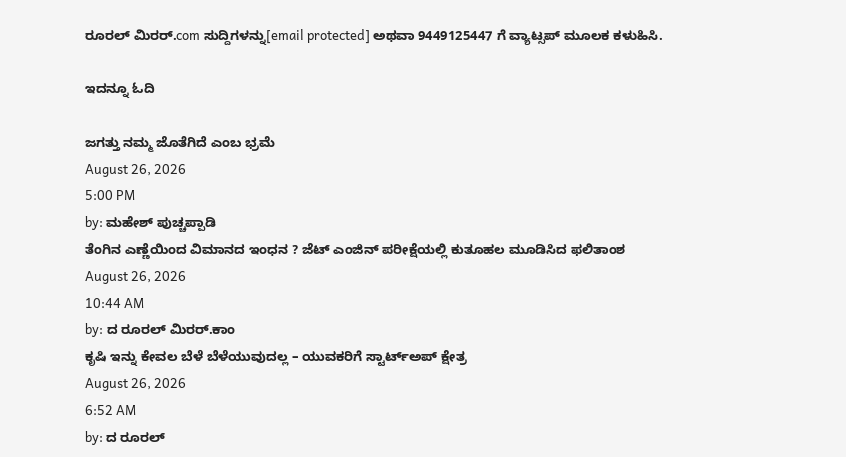ರೂರಲ್‌ ಮಿರರ್.com ಸುದ್ದಿಗಳನ್ನು[email protected] ಅಥವಾ 9449125447 ಗೆ ವ್ಯಾಟ್ಸಪ್ ಮೂಲಕ ಕಳುಹಿಸಿ.

ಇದನ್ನೂ ಓದಿ

ಜಗತ್ತು ನಮ್ಮ ಜೊತೆಗಿದೆ ಎಂಬ ಭ್ರಮೆ
August 26, 2026
5:00 PM
by: ಮಹೇಶ್ ಪುಚ್ಚಪ್ಪಾಡಿ
ತೆಂಗಿನ ಎಣ್ಣೆಯಿಂದ ವಿಮಾನದ ಇಂಧನ ? ಜೆಟ್‌ ಎಂಜಿನ್‌ ಪರೀಕ್ಷೆಯಲ್ಲಿ ಕುತೂಹಲ ಮೂಡಿಸಿದ ಫಲಿತಾಂಶ
August 26, 2026
10:44 AM
by: ದ ರೂರಲ್ ಮಿರರ್.ಕಾಂ
ಕೃಷಿ ಇನ್ನು ಕೇವಲ ಬೆಳೆ ಬೆಳೆಯುವುದಲ್ಲ – ಯುವಕರಿಗೆ ಸ್ಟಾರ್ಟ್‌ಅಪ್ ಕ್ಷೇತ್ರ
August 26, 2026
6:52 AM
by: ದ ರೂರಲ್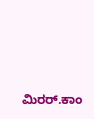ಮಿರರ್.ಕಾಂ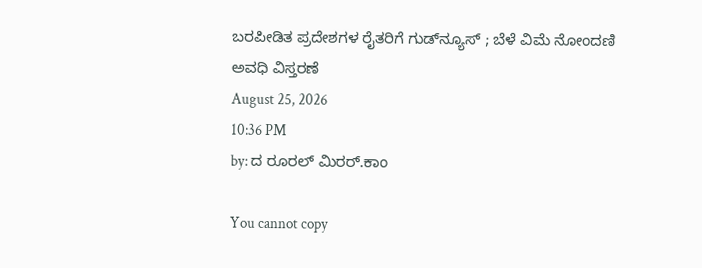ಬರಪೀಡಿತ ಪ್ರದೇಶಗಳ ರೈತರಿಗೆ ಗುಡ್‌ನ್ಯೂಸ್ ; ಬೆಳೆ ವಿಮೆ ನೋಂದಣಿ ಅವಧಿ ವಿಸ್ತರಣೆ
August 25, 2026
10:36 PM
by: ದ ರೂರಲ್ ಮಿರರ್.ಕಾಂ

You cannot copy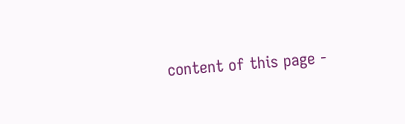content of this page -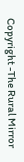Copyright -The Rural Mirror